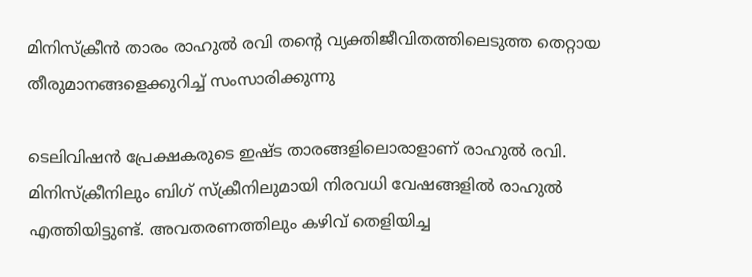മിനിസ്ക്രീൻ താരം രാഹുൽ രവി തന്‍റെ വ്യക്തിജീവിതത്തിലെടുത്ത തെറ്റായ തീരുമാനങ്ങളെക്കുറിച്ച് സംസാരിക്കുന്നു

ടെലിവിഷൻ പ്രേക്ഷകരുടെ ഇഷ്ട താരങ്ങളിലൊരാളാണ് രാഹുൽ രവി. മിനിസ്‌ക്രീനിലും ബിഗ് സ്‌ക്രീനിലുമായി നിരവധി വേഷങ്ങളിൽ രാഹുല്‍ എത്തിയിട്ടുണ്ട്. അവതരണത്തിലും കഴിവ് തെളിയിച്ച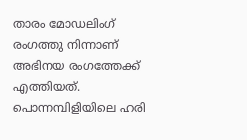താരം മോഡലിംഗ് രംഗത്തു നിന്നാണ് അഭിനയ രംഗത്തേക്ക് എത്തിയത്. പൊന്നമ്പിളിയിലെ ഹരി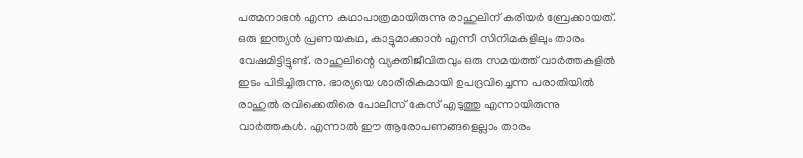പത്മനാഭൻ എന്ന കഥാപാത്രമായിരുന്നു രാഹുലിന് കരിയർ ബ്രേക്കായത്. ഒരു ഇന്ത്യന്‍ പ്രണയകഥ, കാട്ടുമാക്കാന്‍ എന്നീ സിനിമകളിലും താരം വേഷമിട്ടിട്ടുണ്ട്. രാഹുലിന്റെ വ്യക്തിജീവിതവും ഒരു സമയത്ത് വാർത്തകളിൽ ഇടം പിടിച്ചിരുന്നു. ഭാര്യയെ ശാരീരികമായി ഉപദ്രവിച്ചെന്ന പരാതിയിൽ രാഹുൽ രവിക്കെതിരെ പോലീസ് കേസ് എടുത്തു എന്നായിരുന്നു വാർത്തകൾ. എന്നാൽ ഈ ആരോപണങ്ങളെല്ലാം താരം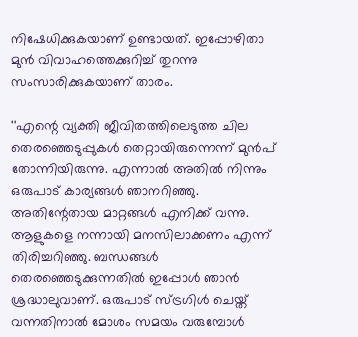നിഷേധിക്കുകയാണ് ഉണ്ടായത്. ഇപ്പോഴിതാ മുൻ വിവാഹത്തെക്കുറിച്ച് തുറന്നു സംസാരിക്കുകയാണ് താരം.

''എന്റെ വ്യക്തി ജീവിതത്തിലെടുത്ത ചില തെരഞ്ഞെടുപ്പുകൾ തെറ്റായിരുന്നെന്ന് മുൻപ് തോന്നിയിരുന്നു. എന്നാൽ അതിൽ നിന്നും ഒരുപാട് കാര്യങ്ങൾ ഞാനറിഞ്ഞു. അതിന്റേതായ മാറ്റങ്ങൾ എനിക്ക് വന്നു. ആളുകളെ നന്നായി മനസിലാക്കണം എന്ന് തിരിച്ചറിഞ്ഞു. ബന്ധങ്ങൾ തെരഞ്ഞെടുക്കുന്നതിൽ ഇപ്പോൾ ഞാൻ ശ്രദ്ധാലുവാണ്. ഒരുപാട് സ്ട്രഗിൾ ചെയ്ത് വന്നതിനാൽ മോശം സമയം വരുമ്പോൾ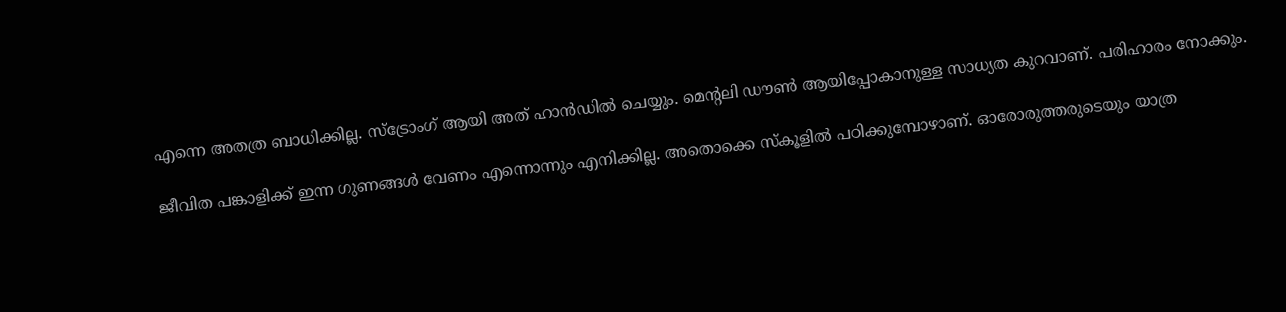എന്നെ അതത്ര ബാധിക്കില്ല. സ്ട്രോംഗ് ആയി അത് ഹാൻഡിൽ ചെയ്യും. മെന്റലി ഡൗൺ ആയിപ്പോകാനുള്ള സാധ്യത കുറവാണ്. പരിഹാരം നോക്കും.

ജീവിത പങ്കാളിക്ക് ഇന്ന ഗുണങ്ങൾ വേണം എന്നൊന്നും എനിക്കില്ല. അതൊക്കെ സ്കൂളിൽ പഠിക്കുമ്പോഴാണ്. ഓരോരുത്തരുടെയും യാത്ര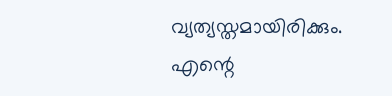വ്യത്യസ്തമായിരിക്കും. എന്റെ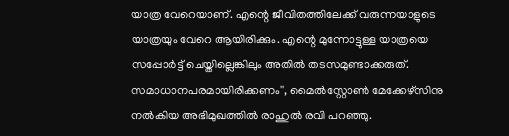യാത്ര വേറെയാണ്. എന്റെ ജീവിതത്തിലേക്ക് വരുന്നയാളുടെ യാത്രയും വേറെ ആയിരിക്കും. എന്റെ മുന്നോട്ടുള്ള യാത്രയെ സപ്പോർട്ട് ചെയ്തില്ലെങ്കിലും അതിൽ തടസമുണ്ടാക്കരുത്. സമാധാനപരമായിരിക്കണം'', മൈൽസ്റ്റോൺ മേക്കേഴ്സിനു നൽകിയ അഭിമുഖത്തിൽ രാഹുൽ‌ രവി പറഞ്ഞു.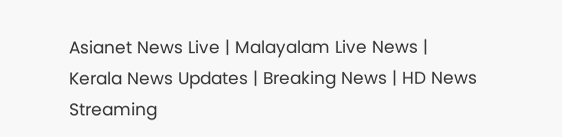Asianet News Live | Malayalam Live News | Kerala News Updates | Breaking News | HD News Streaming